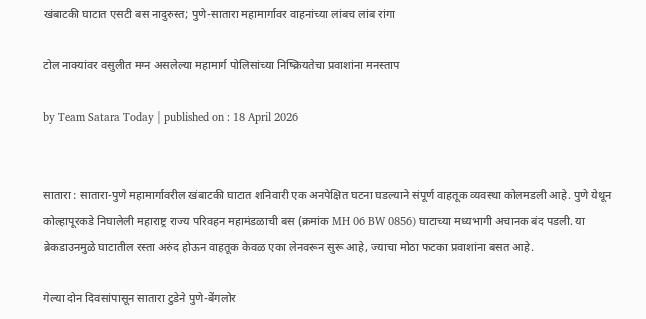खंबाटकी घाटात एसटी बस नादुरुस्त; पुणे-सातारा महामार्गावर वाहनांच्या लांबच लांब रांगा

टोल नाक्यांवर वसुलीत मग्न असलेल्या महामार्ग पोलिसांच्या निष्क्रियतेचा प्रवाशांना मनस्ताप

by Team Satara Today | published on : 18 April 2026


सातारा : सातारा-पुणे महामार्गावरील खंबाटकी घाटात शनिवारी एक अनपेक्षित घटना घडल्याने संपूर्ण वाहतूक व्यवस्था कोलमडली आहे. पुणे येथून कोल्हापूरकडे निघालेली महाराष्ट्र राज्य परिवहन महामंडळाची बस (क्रमांक MH 06 BW 0856) घाटाच्या मध्यभागी अचानक बंद पडली. या ब्रेकडाउनमुळे घाटातील रस्ता अरुंद होऊन वाहतूक केवळ एका लेनवरून सुरू आहे, ज्याचा मोठा फटका प्रवाशांना बसत आहे.

गेल्या दोन दिवसांपासून सातारा टुडेने पुणे-बेंगलोर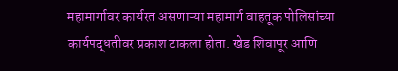महामार्गावर कार्यरत असणाऱ्या महामार्ग वाहतूक पोलिसांच्या कार्यपद्धतीवर प्रकाश टाकला होता. खेड शिवापूर आणि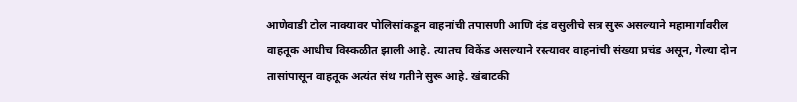आणेवाडी टोल नाक्यावर पोलिसांकडून वाहनांची तपासणी आणि दंड वसुलीचे सत्र सुरू असल्याने महामार्गावरील वाहतूक आधीच विस्कळीत झाली आहे. त्यातच विकेंड असल्याने रस्त्यावर वाहनांची संख्या प्रचंड असून, गेल्या दोन तासांपासून वाहतूक अत्यंत संथ गतीने सुरू आहे. खंबाटकी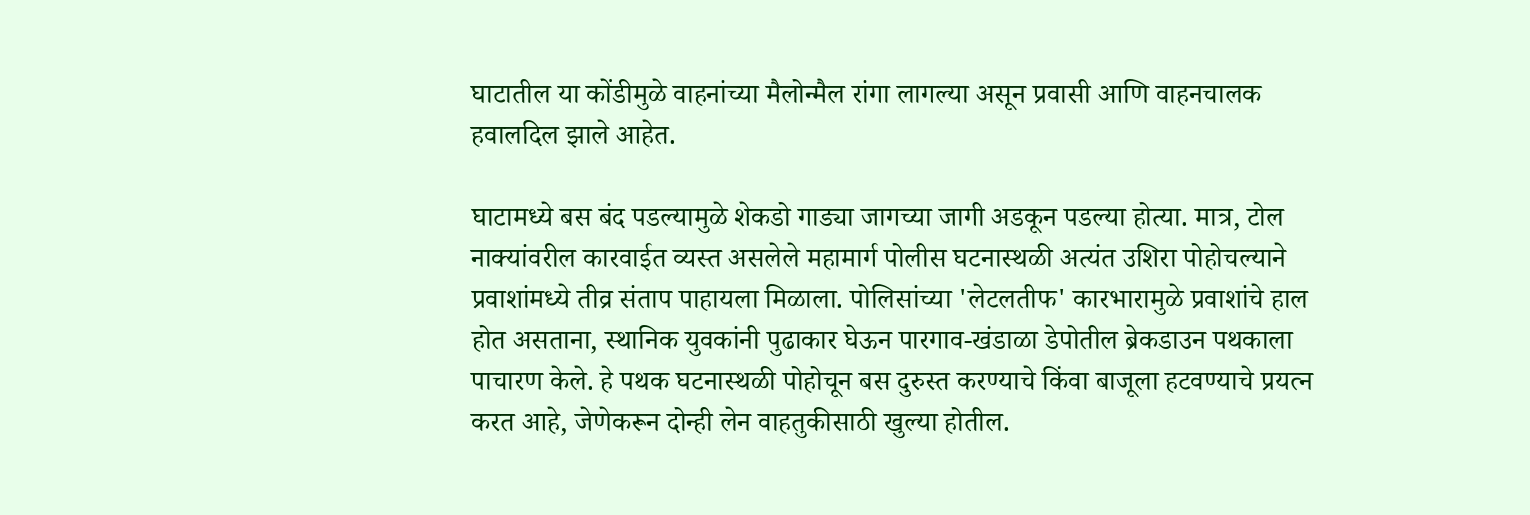घाटातील या कोंडीमुळे वाहनांच्या मैलोन्मैल रांगा लागल्या असून प्रवासी आणि वाहनचालक हवालदिल झाले आहेत.

घाटामध्ये बस बंद पडल्यामुळे शेकडो गाड्या जागच्या जागी अडकून पडल्या होत्या. मात्र, टोल नाक्यांवरील कारवाईत व्यस्त असलेले महामार्ग पोलीस घटनास्थळी अत्यंत उशिरा पोहोचल्याने प्रवाशांमध्ये तीव्र संताप पाहायला मिळाला. पोलिसांच्या 'लेटलतीफ' कारभारामुळे प्रवाशांचे हाल होत असताना, स्थानिक युवकांनी पुढाकार घेऊन पारगाव-खंडाळा डेपोतील ब्रेकडाउन पथकाला पाचारण केले. हे पथक घटनास्थळी पोहोचून बस दुरुस्त करण्याचे किंवा बाजूला हटवण्याचे प्रयत्न करत आहे, जेणेकरून दोन्ही लेन वाहतुकीसाठी खुल्या होतील.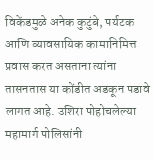विकेंडमुळे अनेक कुटुंबे, पर्यटक आणि व्यावसायिक कामानिमित्त प्रवास करत असताना त्यांना तासनतास या कोंडीत अडकून पडावे लागत आहे. उशिरा पोहोचलेल्या महामार्ग पोलिसांनी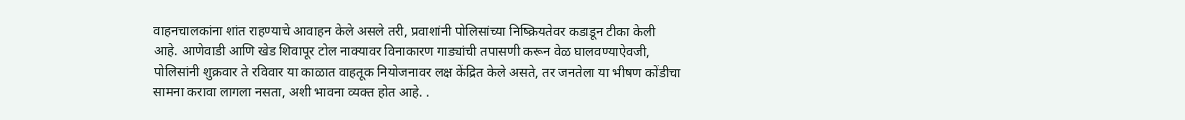वाहनचालकांना शांत राहण्याचे आवाहन केले असले तरी, प्रवाशांनी पोलिसांच्या निष्क्रियतेवर कडाडून टीका केली आहे. आणेवाडी आणि खेड शिवापूर टोल नाक्यावर विनाकारण गाड्यांची तपासणी करून वेळ घालवण्याऐवजी, पोलिसांनी शुक्रवार ते रविवार या काळात वाहतूक नियोजनावर लक्ष केंद्रित केले असते, तर जनतेला या भीषण कोंडीचा सामना करावा लागला नसता, अशी भावना व्यक्त होत आहे. .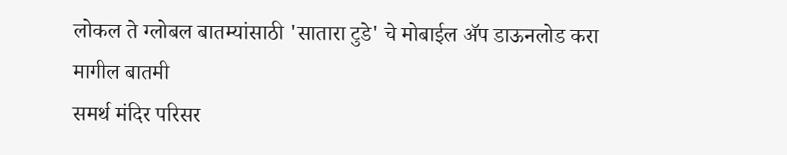लोकल ते ग्लोबल बातम्यांसाठी 'सातारा टुडे' चे मोबाईल ॲप डाऊनलोड करा
मागील बातमी
समर्थ मंदिर परिसर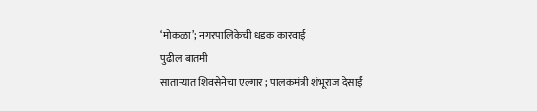‘मोकळा’; नगरपालिकेची धडक कारवाई
पुढील बातमी
साताऱ्यात शिवसेनेचा एल्गार ; पालकमंत्री शंभूराज देसाईं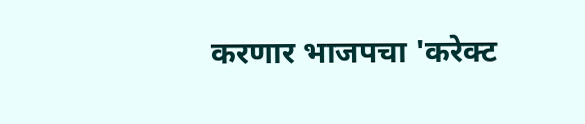करणार भाजपचा 'करेक्ट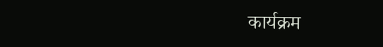कार्यक्रम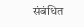संबंधित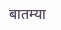बातम्या